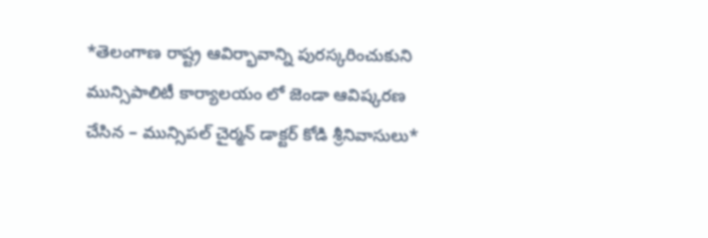*తెలంగాణ రాష్ట్ర ఆవిర్భావాన్ని పురస్కరించుకుని మున్సిపాలిటీ కార్యాలయం లో జెండా ఆవిష్కరణ చేసిన – మున్సిపల్ చైర్మన్ డాక్టర్ కోడి శ్రీనివాసులు*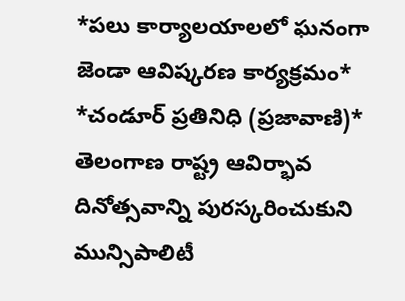*పలు కార్యాలయాలలో ఘనంగా జెండా ఆవిష్కరణ కార్యక్రమం*
*చండూర్ ప్రతినిధి (ప్రజావాణి)*
తెలంగాణ రాష్ట్ర ఆవిర్భావ దినోత్సవాన్ని పురస్కరించుకుని మున్సిపాలిటీ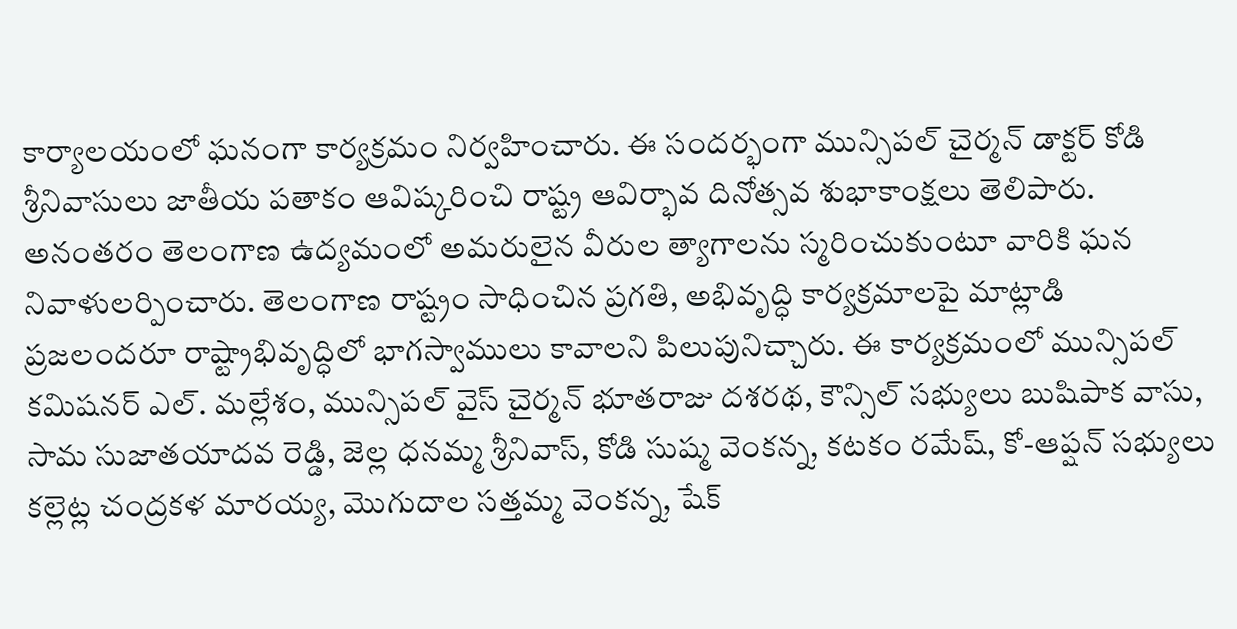కార్యాలయంలో ఘనంగా కార్యక్రమం నిర్వహించారు. ఈ సందర్భంగా మున్సిపల్ చైర్మన్ డాక్టర్ కోడి శ్రీనివాసులు జాతీయ పతాకం ఆవిష్కరించి రాష్ట్ర ఆవిర్భావ దినోత్సవ శుభాకాంక్షలు తెలిపారు. అనంతరం తెలంగాణ ఉద్యమంలో అమరులైన వీరుల త్యాగాలను స్మరించుకుంటూ వారికి ఘన నివాళులర్పించారు. తెలంగాణ రాష్ట్రం సాధించిన ప్రగతి, అభివృద్ధి కార్యక్రమాలపై మాట్లాడి ప్రజలందరూ రాష్ట్రాభివృద్ధిలో భాగస్వాములు కావాలని పిలుపునిచ్చారు. ఈ కార్యక్రమంలో మున్సిపల్ కమిషనర్ ఎల్. మల్లేశం, మున్సిపల్ వైస్ చైర్మన్ భూతరాజు దశరథ, కౌన్సిల్ సభ్యులు బుషిపాక వాసు, సామ సుజాతయాదవ రెడ్డి, జెల్ల ధనమ్మ శ్రీనివాస్, కోడి సుష్మ వెంకన్న, కటకం రమేష్, కో-ఆప్షన్ సభ్యులు కల్లెట్ల చంద్రకళ మారయ్య, మొగుదాల సత్తమ్మ వెంకన్న, షేక్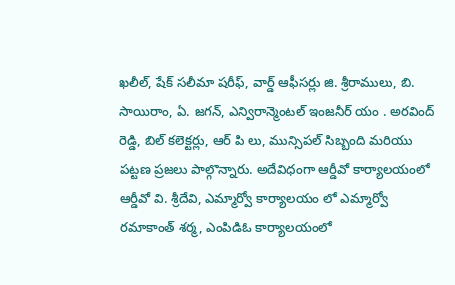ఖలీల్, షేక్ సలీమా షరీఫ్, వార్డ్ ఆఫీసర్లు జి. శ్రీరాములు, బి. సాయిరాం, ఏ. జగన్, ఎన్విరాన్మెంటల్ ఇంజనీర్ యం . అరవింద్ రెడ్డి, బిల్ కలెక్టర్లు, ఆర్ పి లు, మున్సిపల్ సిబ్బంది మరియు పట్టణ ప్రజలు పాల్గొన్నారు. అదేవిధంగా ఆర్డీవో కార్యాలయంలో ఆర్డీవో వి. శ్రీదేవి, ఎమ్మార్వో కార్యాలయం లో ఎమ్మార్వో రమాకాంత్ శర్మ, ఎంపిడిఓ కార్యాలయంలో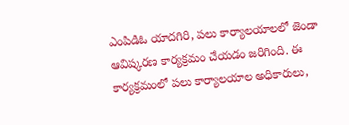ఎంపిడిఓ యాదగిరి, పలు కార్యాలయాలలో జెండా ఆవిష్కరణ కార్యక్రమం చేయడం జరిగింది. ఈ కార్యక్రమంలో పలు కార్యాలయాల అధికారులు,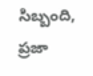సిబ్బంది, ప్రజా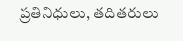ప్రతినిధులు, తదితరులు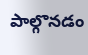పాల్గొనడం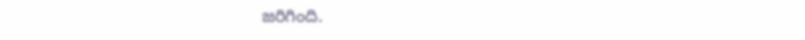జరిగింది.